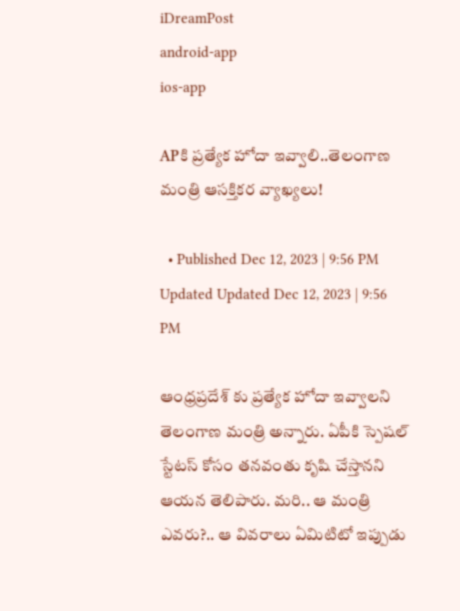iDreamPost
android-app
ios-app

APకి ప్రత్యేక హోదా ఇవ్వాలి..తెలంగాణ మంత్రి ఆసక్తికర వ్యాఖ్యలు!

  • Published Dec 12, 2023 | 9:56 PM Updated Updated Dec 12, 2023 | 9:56 PM

ఆంధ్రప్రదేశ్ కు ప్రత్యేక హోదా ఇవ్వాలని తెలంగాణ మంత్రి అన్నారు. ఏపీకి స్పెషల్ స్టేటస్ కోసం తనవంతు కృషి చేస్తానని ఆయన తెలిపారు. మరి.. ఆ మంత్రి ఎవరు?.. ఆ వివరాలు ఏమిటిటో ఇప్పుడు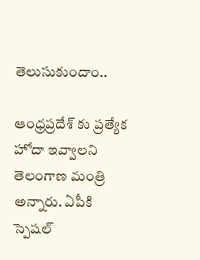తెలుసుకుందాం..

ఆంధ్రప్రదేశ్ కు ప్రత్యేక హోదా ఇవ్వాలని తెలంగాణ మంత్రి అన్నారు. ఏపీకి స్పెషల్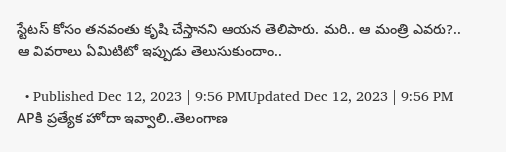స్టేటస్ కోసం తనవంతు కృషి చేస్తానని ఆయన తెలిపారు. మరి.. ఆ మంత్రి ఎవరు?.. ఆ వివరాలు ఏమిటిటో ఇప్పుడు తెలుసుకుందాం..

  • Published Dec 12, 2023 | 9:56 PMUpdated Dec 12, 2023 | 9:56 PM
APకి ప్రత్యేక హోదా ఇవ్వాలి..తెలంగాణ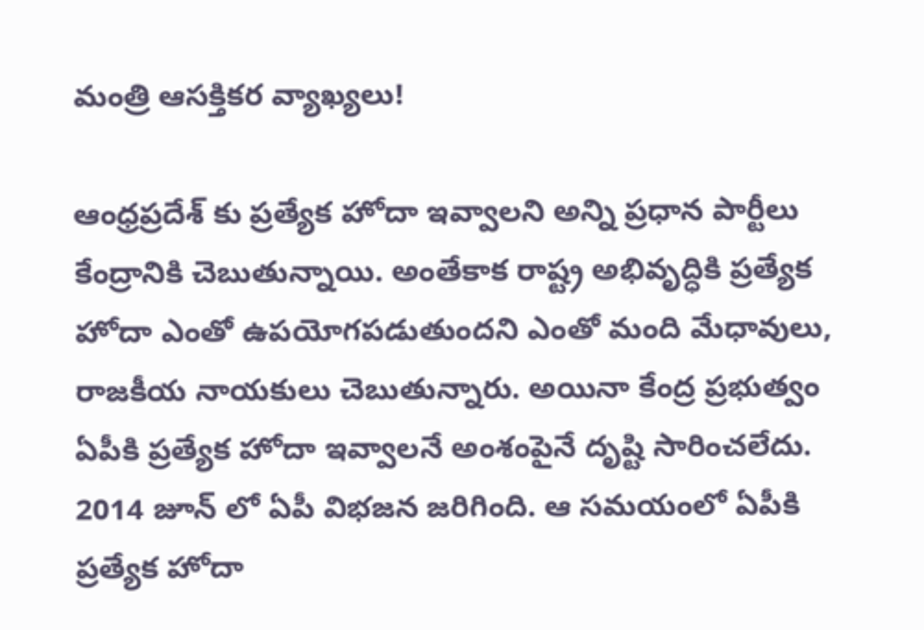మంత్రి ఆసక్తికర వ్యాఖ్యలు!

ఆంధ్రప్రదేశ్ కు ప్రత్యేక హోదా ఇవ్వాలని అన్ని ప్రధాన పార్టీలు కేంద్రానికి చెబుతున్నాయి. అంతేకాక రాష్ట్ర అభివృద్ధికి ప్రత్యేక హోదా ఎంతో ఉపయోగపడుతుందని ఎంతో మంది మేధావులు, రాజకీయ నాయకులు చెబుతున్నారు. అయినా కేంద్ర ప్రభుత్వం ఏపీకి ప్రత్యేక హోదా ఇవ్వాలనే అంశంపైనే దృష్టి సారించలేదు. 2014 జూన్ లో ఏపీ విభజన జరిగింది. ఆ సమయంలో ఏపీకి ప్రత్యేక హోదా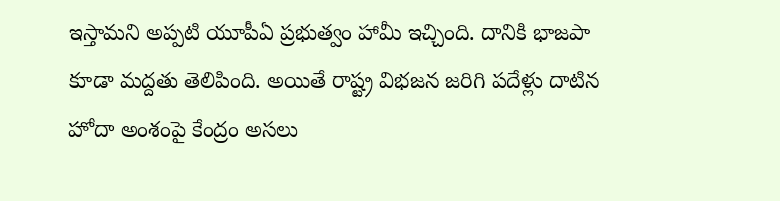ఇస్తామని అప్పటి యూపీఏ ప్రభుత్వం హామీ ఇచ్చింది. దానికి భాజపా కూడా మద్దతు తెలిపింది. అయితే రాష్ట్ర విభజన జరిగి పదేళ్లు దాటిన హోదా అంశంపై కేంద్రం అసలు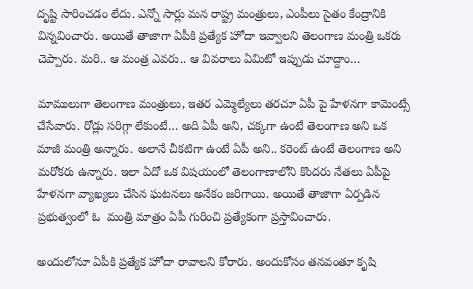దృష్టి సారించడం లేదు. ఎన్నో సార్లు మన రాష్ట్ర మంత్రులు, ఎంపీలు సైతం కేంద్రానికి విన్నవించారు. అయితే తాజాగా ఏపీకి ప్రత్యేక హోదా ఇవ్వాలని తెలంగాణ మంత్రి ఒకరు చెప్పారు. మరి.. ఆ మంత్ర ఎవరు.. ఆ వివరాలు ఏమిటో ఇప్పుడు చూద్దాం…

మాములుగా తెలంగాణ మంత్రులు, ఇతర ఎమ్మెల్యేలు తరచూ ఏపీ పై హేళనగా కామెంట్సే చేసేవారు. రోడ్లు సరిగ్గా లేకుంటే… అది ఏపీ అని, చక్కగా ఉంటే తెలంగాణ అని ఒక మాజీ మంత్రి అన్నారు. అలానే చీకటిగా ఉంటే ఏపీ అని.. కరెంట్ ఉంటే తెలంగాణ అని మరోకరు ఉన్నారు. ఇలా ఏదో ఒక విషయంలో తెలంగాణాలోని కొందరు నేతలు ఏపీపై హేళనగా వ్యాఖ్యలు చేసిన ఘటనలు అనేకం జరిగాయి. అయితే తాజాగా ఏర్పడిన ప్రభుత్వంలో ఓ  మంత్రి మాత్రం ఏపీ గురించి ప్రత్యేకంగా ప్రస్తావించారు.

అందులోనూ ఏపీకి ప్రత్యేక హోదా రావాలని కోరారు. అందుకోసం తనవంతూ కృషి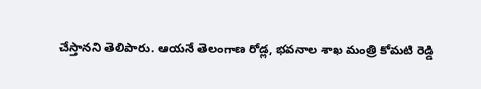చేస్తానని తెలిపారు. ఆయనే తెలంగాణ రోడ్ల, భవనాల శాఖ మంత్రి కోమటి రెడ్డి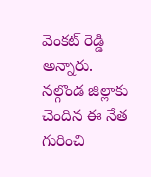వెంకట్ రెడ్డి అన్నారు. నల్గొండ జిల్లాకు చెందిన ఈ నేత గురించి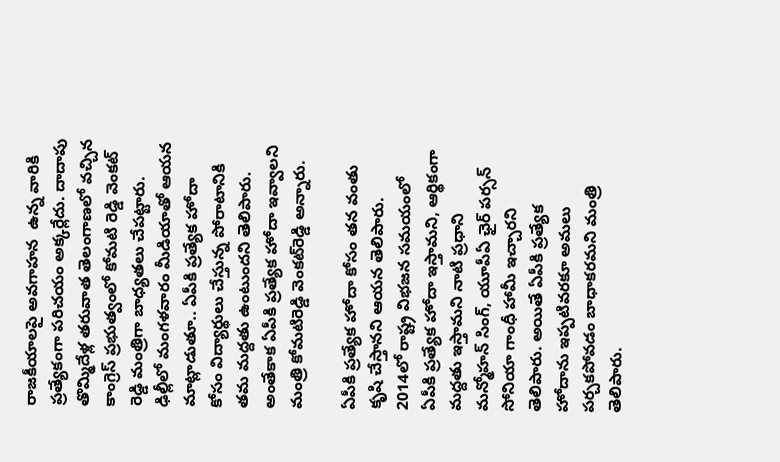రాజకీయాలపై అవగాహన  ఉన్న వారికి  ప్రత్యేకంగా పరిచయం అక్కర్లేదు. దాదాపు తొమ్మిదేళ్ల తరువాత తెలంగాణలో వచ్చిన కాంగ్రెస్ ప్రభుత్వంలో కోమటి రెడ్డి వెంకట్ రెడ్డి మంత్రిగా బాధ్యతలు చేపట్టారు. ఢిల్లీలో మంగళవారం మీడియాతో ఆయన మాట్లాడుతూ.. ఏపీకి ప్రత్యేక హోదా కోసం విద్యార్థులు చేస్తున్న పోరాటానికి తమ మద్దతు ఉంటుందని తెలిపారు. అంతేకాక ఏపీకి ప్రత్యేక హోదా ఇవ్వాలని మంత్రి కోమటిరెడ్డి వెంకట్‌రెడ్డి అన్నారు.

ఏపీకి ప్రత్యేక హోదా కోసం తన వంతు కృషి చేస్తానని ఆయన తెలిపారు. 2014లో రాష్ట్ర విభజన సమయంలో ఏపీకి ప్రత్యేక హోదా ఇస్తామని, ఆర్థికంగా మద్దతు ఇస్తామని నాటి ప్రధాని మన్మోహన్‌ సింగ్‌, యూపీఏ ఛైర్‌ పర్సన్ సోనియా గాంధీ హామీ ఇచ్చారని తెలిపారు. అయితే ఏపీకి ప్రత్యేక హోదాను ఇప్పటివరకూ అమలు పర్చకపోవడం బాధాకరమని మంత్రి తెలిపారు.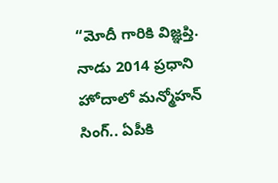“మోదీ గారికి విజ్ఞప్తి. నాడు 2014 ప్రధాని హోదాలో మన్మోహన్ సింగ్.. ఏపీకి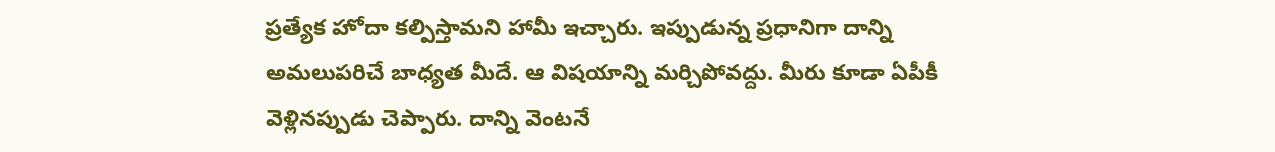ప్రత్యేక హోదా కల్పిస్తామని హామీ ఇచ్చారు. ఇప్పుడున్న ప్రధానిగా దాన్ని అమలుపరిచే బాధ్యత మీదే. ఆ విషయాన్ని మర్చిపోవద్దు. మీరు కూడా ఏపీకీ వెళ్లినప్పుడు చెప్పారు. దాన్ని వెంటనే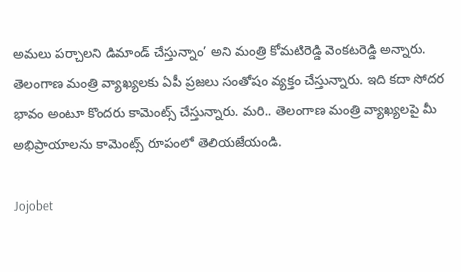అమలు పర్చాలని డిమాండ్ చేస్తున్నాం’ అని మంత్రి కోమటిరెడ్డి వెంకటరెడ్డి అన్నారు. తెలంగాణ మంత్రి వ్యాఖ్యలకు ఏపీ ప్రజలు సంతోషం వ్యక్తం చేస్తున్నారు. ఇది కదా సోదర భావం అంటూ కొందరు కామెంట్స్ చేస్తున్నారు. మరి.. తెలంగాణ మంత్రి వ్యాఖ్యలపై మీ అభిప్రాయాలను కామెంట్స్ రూపంలో తెలియజేయండి.

Jojobet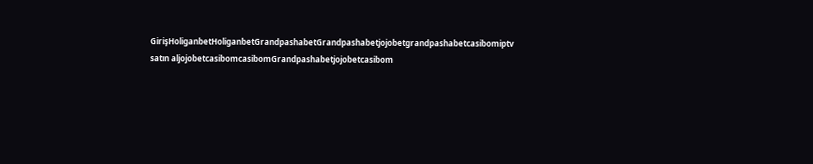GirişHoliganbetHoliganbetGrandpashabetGrandpashabetjojobetgrandpashabetcasibomiptv satın aljojobetcasibomcasibomGrandpashabetjojobetcasibom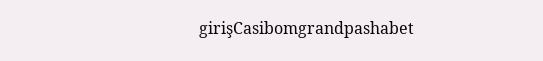girişCasibomgrandpashabet